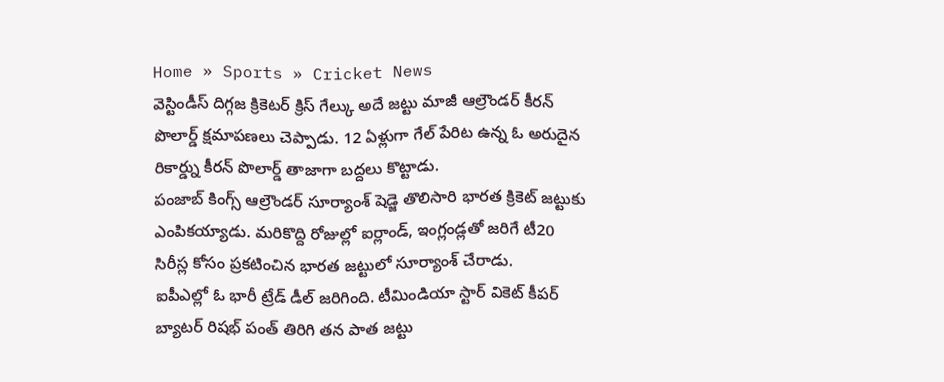Home » Sports » Cricket News
వెస్టిండీస్ దిగ్గజ క్రికెటర్ క్రిస్ గేల్కు అదే జట్టు మాజీ ఆల్రౌండర్ కీరన్ పొలార్డ్ క్షమాపణలు చెప్పాడు. 12 ఏళ్లుగా గేల్ పేరిట ఉన్న ఓ అరుదైన రికార్డ్ను కీరన్ పొలార్డ్ తాజాగా బద్దలు కొట్టాడు.
పంజాబ్ కింగ్స్ ఆల్రౌండర్ సూర్యాంశ్ షెడ్జె తొలిసారి భారత క్రికెట్ జట్టుకు ఎంపికయ్యాడు. మరికొద్ది రోజుల్లో ఐర్లాండ్, ఇంగ్లండ్లతో జరిగే టీ20 సిరీస్ల కోసం ప్రకటించిన భారత జట్టులో సూర్యాంశ్ చేరాడు.
ఐపీఎల్లో ఓ భారీ ట్రేడ్ డీల్ జరిగింది. టీమిండియా స్టార్ వికెట్ కీపర్ బ్యాటర్ రిషభ్ పంత్ తిరిగి తన పాత జట్టు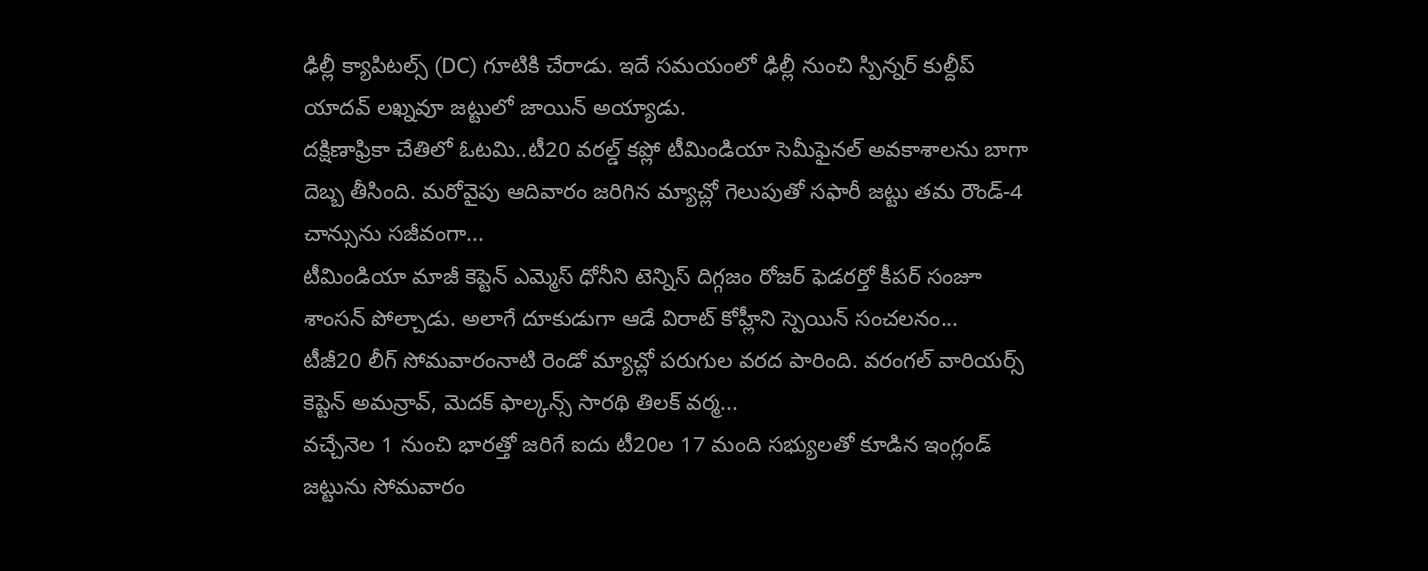ఢిల్లీ క్యాపిటల్స్ (DC) గూటికి చేరాడు. ఇదే సమయంలో ఢిల్లీ నుంచి స్పిన్నర్ కుల్దీప్ యాదవ్ లఖ్నవూ జట్టులో జాయిన్ అయ్యాడు.
దక్షిణాఫ్రికా చేతిలో ఓటమి..టీ20 వరల్డ్ కప్లో టీమిండియా సెమీఫైనల్ అవకాశాలను బాగా దెబ్బ తీసింది. మరోవైపు ఆదివారం జరిగిన మ్యాచ్లో గెలుపుతో సఫారీ జట్టు తమ రౌండ్-4 చాన్సును సజీవంగా...
టీమిండియా మాజీ కెప్టెన్ ఎమ్మెస్ ధోనీని టెన్నిస్ దిగ్గజం రోజర్ ఫెడరర్తో కీపర్ సంజూ శాంసన్ పోల్చాడు. అలాగే దూకుడుగా ఆడే విరాట్ కోహ్లీని స్పెయిన్ సంచలనం...
టీజీ20 లీగ్ సోమవారంనాటి రెండో మ్యాచ్లో పరుగుల వరద పారింది. వరంగల్ వారియర్స్ కెప్టెన్ అమన్రావ్, మెదక్ ఫాల్కన్స్ సారథి తిలక్ వర్మ...
వచ్చేనెల 1 నుంచి భారత్తో జరిగే ఐదు టీ20ల 17 మంది సభ్యులతో కూడిన ఇంగ్లండ్ జట్టును సోమవారం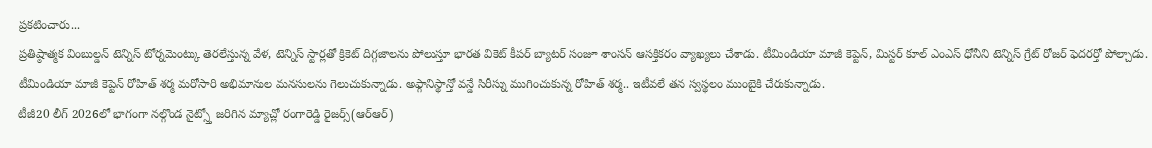ప్రకటించారు...
ప్రతిష్ఠాత్మక వింబుల్డన్ టెన్నిస్ టోర్నమెంట్కు తెరలేస్తున్న వేళ, టెన్నిస్ స్టార్లతో క్రికెట్ దిగ్గజాలను పోలుస్తూ భారత వికెట్ కీపర్ బ్యాటర్ సంజూ శాంసన్ ఆసక్తికరం వ్యాఖ్యలు చేశాడు. టీమిండియా మాజీ కెప్టెన్, మిస్టర్ కూల్ ఎంఎస్ ధోనీని టెన్నిస్ గ్రేట్ రోజర్ ఫెదరర్తో పోల్చాడు.
టీమిండియా మాజీ కెప్టెన్ రోహిత్ శర్మ మరోసారి అభిమానుల మనసులను గెలుచుకున్నాడు. అఫ్గానిస్థాన్తో వన్డే సిరీస్ను ముగించుకున్న రోహిత్ శర్మ.. ఇటీవలే తన స్వస్థలం ముంబైకి చేరుకున్నాడు.
టీజీ20 లీగ్ 2026లో భాగంగా నల్గొండ నైట్స్తో జరిగిన మ్యాచ్లో రంగారెడ్డి రైజర్స్(ఆర్ఆర్)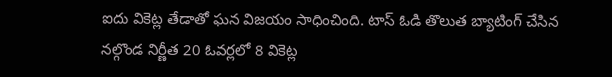ఐదు వికెట్ల తేడాతో ఘన విజయం సాధించింది. టాస్ ఓడి తొలుత బ్యాటింగ్ చేసిన నల్గొండ నిర్ణీత 20 ఓవర్లలో 8 వికెట్ల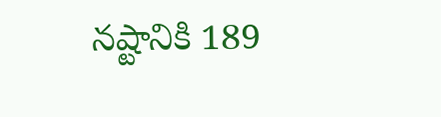నష్టానికి 189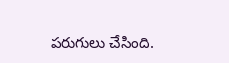పరుగులు చేసింది.